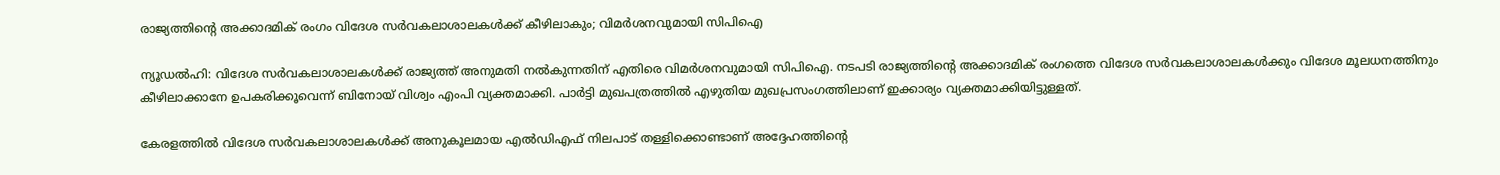രാജ്യത്തിന്‍റെ അക്കാദമിക് രംഗം വിദേശ സർവകലാശാലകൾക്ക് കീഴിലാകും; വിമർശനവുമായി സിപിഐ

ന്യൂഡൽഹി: വിദേശ സർവകലാശാലകൾക്ക് രാജ്യത്ത് അനുമതി നൽകുന്നതിന് എതിരെ വിമർശനവുമായി സിപിഐ. നടപടി രാജ്യത്തിന്റെ അക്കാദമിക് രംഗത്തെ വിദേശ സർവകലാശാലകൾക്കും വിദേശ മൂലധനത്തിനും കീഴിലാക്കാനേ ഉപകരിക്കൂവെന്ന് ബിനോയ് വിശ്വം എംപി വ്യക്തമാക്കി. പാർട്ടി മുഖപത്രത്തിൽ എഴുതിയ മുഖപ്രസംഗത്തിലാണ് ഇക്കാര്യം വ്യക്തമാക്കിയിട്ടുള്ളത്.

കേരളത്തിൽ വിദേശ സർവകലാശാലകൾക്ക് അനുകൂലമായ എൽഡിഎഫ് നിലപാട് തള്ളിക്കൊണ്ടാണ് അദ്ദേഹത്തിന്റെ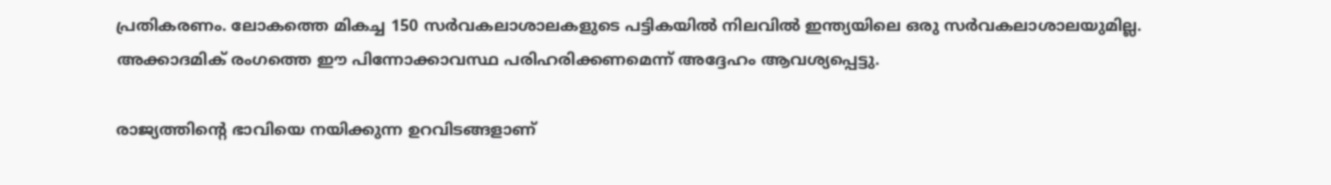പ്രതികരണം. ലോകത്തെ മികച്ച 150 സർവകലാശാലകളുടെ പട്ടികയിൽ നിലവിൽ ഇന്ത്യയിലെ ഒരു സർവകലാശാലയുമില്ല. അക്കാദമിക് രംഗത്തെ ഈ പിന്നോക്കാവസ്ഥ പരിഹരിക്കണമെന്ന് അദ്ദേഹം ആവശ്യപ്പെട്ടു.

രാജ്യത്തിന്റെ ഭാവിയെ നയിക്കുന്ന ഉറവിടങ്ങളാണ്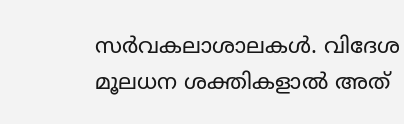സർവകലാശാലകൾ. വിദേശ മൂലധന ശക്തികളാൽ അത്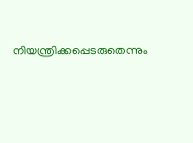നിയന്ത്രിക്കപ്പെടരുതെന്നും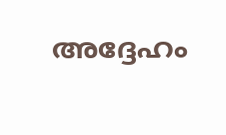അദ്ദേഹം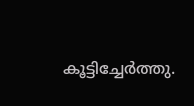കൂട്ടിച്ചേർത്തു.